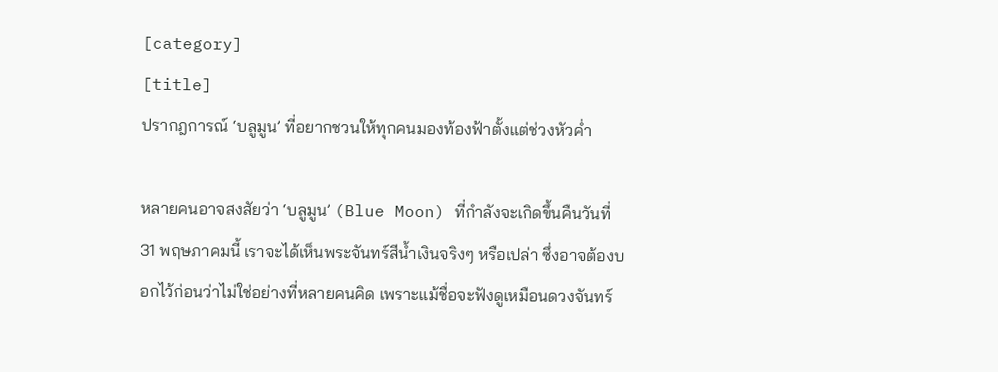[category]
[title]
ปรากฎการณ์ ‘บลูมูน’ ที่อยากชวนให้ทุกคนมองท้องฟ้าตั้งแต่ช่วงหัวค่ำ

หลายคนอาจสงสัยว่า ‘บลูมูน’ (Blue Moon) ที่กำลังจะเกิดขึ้นคืนวันที่ 31 พฤษภาคมนี้ เราจะได้เห็นพระจันทร์สีน้ำเงินจริงๆ หรือเปล่า ซึ่งอาจต้องบอกไว้ก่อนว่าไม่ใช่อย่างที่หลายคนคิด เพราะแม้ชื่อจะฟังดูเหมือนดวงจันทร์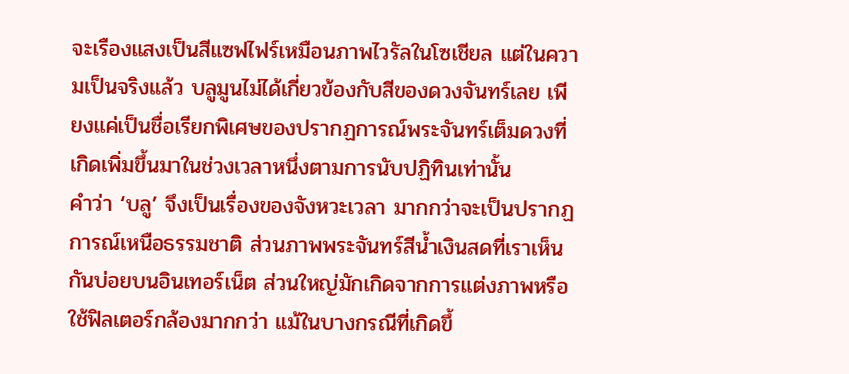จะเรืองแสงเป็นสีแซฟไฟร์เหมือนภาพไวรัลในโซเชียล แต่ในความเป็นจริงแล้ว บลูมูนไม่ได้เกี่ยวข้องกับสีของดวงจันทร์เลย เพียงแค่เป็นชื่อเรียกพิเศษของปรากฏการณ์พระจันทร์เต็มดวงที่เกิดเพิ่มขึ้นมาในช่วงเวลาหนึ่งตามการนับปฏิทินเท่านั้น
คำว่า ‘บลู’ จึงเป็นเรื่องของจังหวะเวลา มากกว่าจะเป็นปรากฏการณ์เหนือธรรมชาติ ส่วนภาพพระจันทร์สีน้ำเงินสดที่เราเห็นกันบ่อยบนอินเทอร์เน็ต ส่วนใหญ่มักเกิดจากการแต่งภาพหรือใช้ฟิลเตอร์กล้องมากกว่า แม้ในบางกรณีที่เกิดขึ้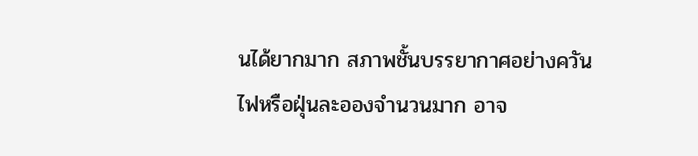นได้ยากมาก สภาพชั้นบรรยากาศอย่างควันไฟหรือฝุ่นละอองจำนวนมาก อาจ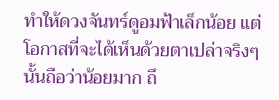ทำให้ดวงจันทร์ดูอมฟ้าเล็กน้อย แต่โอกาสที่จะได้เห็นด้วยตาเปล่าจริงๆ นั้นถือว่าน้อยมาก ถึ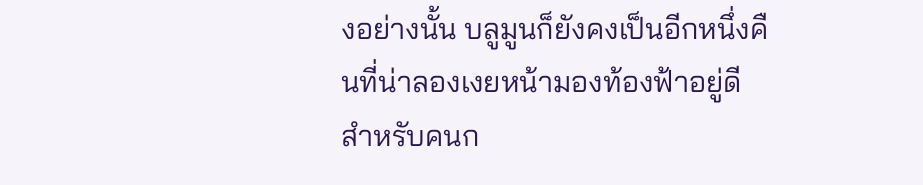งอย่างนั้น บลูมูนก็ยังคงเป็นอีกหนึ่งคืนที่น่าลองเงยหน้ามองท้องฟ้าอยู่ดี
สำหรับคนก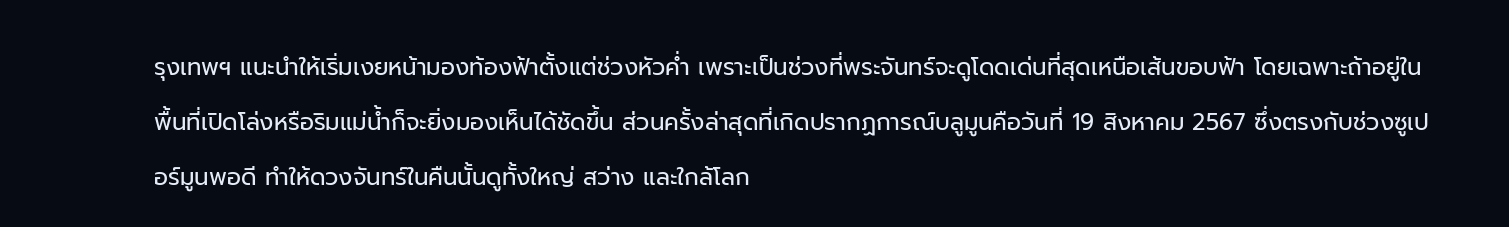รุงเทพฯ แนะนำให้เริ่มเงยหน้ามองท้องฟ้าตั้งแต่ช่วงหัวค่ำ เพราะเป็นช่วงที่พระจันทร์จะดูโดดเด่นที่สุดเหนือเส้นขอบฟ้า โดยเฉพาะถ้าอยู่ในพื้นที่เปิดโล่งหรือริมแม่น้ำก็จะยิ่งมองเห็นได้ชัดขึ้น ส่วนครั้งล่าสุดที่เกิดปรากฏการณ์บลูมูนคือวันที่ 19 สิงหาคม 2567 ซึ่งตรงกับช่วงซูเปอร์มูนพอดี ทำให้ดวงจันทร์ในคืนนั้นดูทั้งใหญ่ สว่าง และใกล้โลก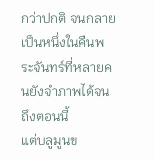กว่าปกติ จนกลายเป็นหนึ่งในคืนพระจันทร์ที่หลายคนยังจำภาพได้จนถึงตอนนี้
แต่บลูมูนข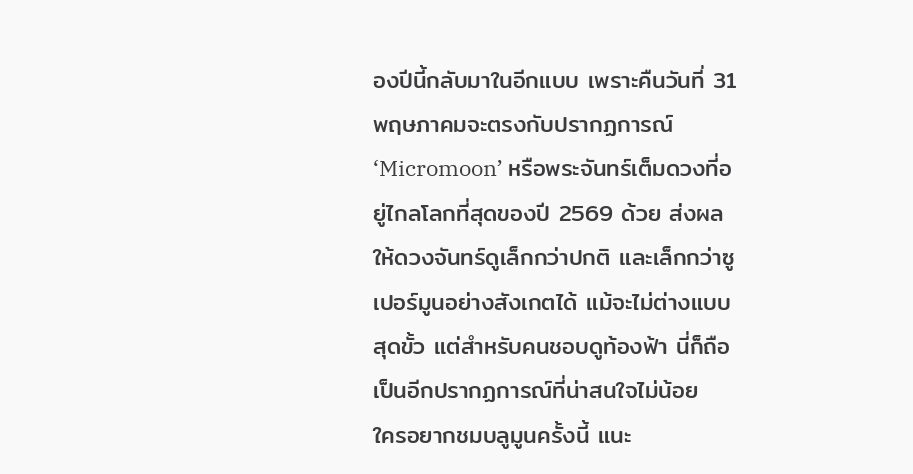องปีนี้กลับมาในอีกแบบ เพราะคืนวันที่ 31 พฤษภาคมจะตรงกับปรากฏการณ์ ‘Micromoon’ หรือพระจันทร์เต็มดวงที่อยู่ไกลโลกที่สุดของปี 2569 ด้วย ส่งผลให้ดวงจันทร์ดูเล็กกว่าปกติ และเล็กกว่าซูเปอร์มูนอย่างสังเกตได้ แม้จะไม่ต่างแบบสุดขั้ว แต่สำหรับคนชอบดูท้องฟ้า นี่ก็ถือเป็นอีกปรากฏการณ์ที่น่าสนใจไม่น้อย
ใครอยากชมบลูมูนครั้งนี้ แนะ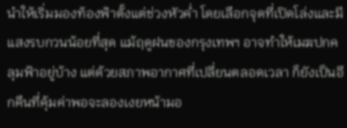นำให้เริ่มมองท้องฟ้าตั้งแต่ช่วงหัวค่ำ โดยเลือกจุดที่เปิดโล่งและมีแสงรบกวนน้อยที่สุด แม้ฤดูฝนของกรุงเทพฯ อาจทำให้เมฆปกคลุมฟ้าอยู่บ้าง แต่ด้วยสภาพอากาศที่เปลี่ยนตลอดเวลา ก็ยังเป็นอีกคืนที่คุ้มค่าพอจะลองเงยหน้ามอ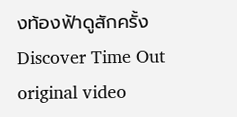งท้องฟ้าดูสักครั้ง
Discover Time Out original video